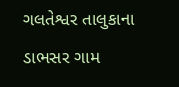ગલતેશ્વર તાલુકાના ડાભસર ગામ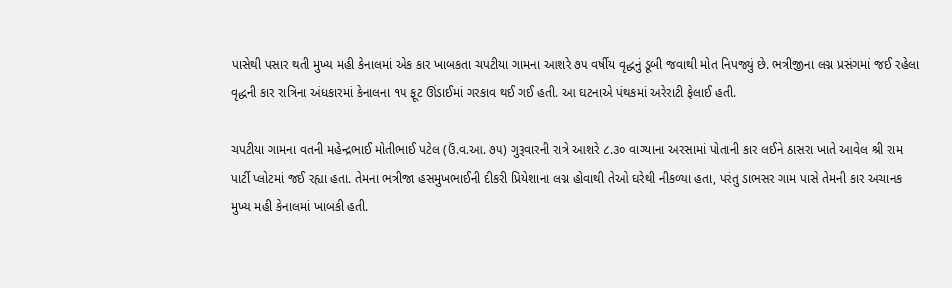પાસેથી પસાર થતી મુખ્ય મહી કેનાલમાં એક કાર ખાબકતા ચપટીયા ગામના આશરે ૭૫ વર્ષીય વૃદ્ધનું ડૂબી જવાથી મોત નિપજ્યું છે. ભત્રીજીના લગ્ન પ્રસંગમાં જઈ રહેલા વૃદ્ધની કાર રાત્રિના અંધકારમાં કેનાલના ૧૫ ફૂટ ઊંડાઈમાં ગરકાવ થઈ ગઈ હતી. આ ઘટનાએ પંથકમાં અરેરાટી ફેલાઈ હતી.

ચપટીયા ગામના વતની મહેન્દ્રભાઈ મોતીભાઈ પટેલ (ઉં.વ.આ. ૭૫) ગુરૂવારની રાત્રે આશરે ૮.૩૦ વાગ્યાના અરસામાં પોતાની કાર લઈને ઠાસરા ખાતે આવેલ શ્રી રામ પાર્ટી પ્લોટમાં જઈ રહ્યા હતા. તેમના ભત્રીજા હસમુખભાઈની દીકરી પ્રિયેશાના લગ્ન હોવાથી તેઓ ઘરેથી નીકળ્યા હતા, પરંતુ ડાભસર ગામ પાસે તેમની કાર અચાનક મુખ્ય મહી કેનાલમાં ખાબકી હતી.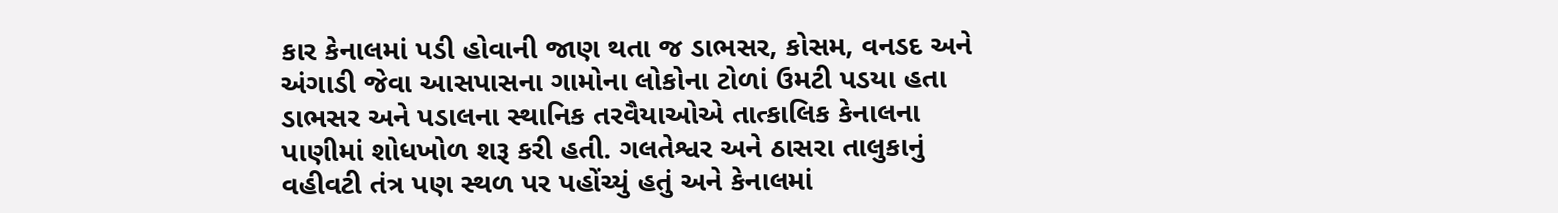કાર કેનાલમાં પડી હોવાની જાણ થતા જ ડાભસર, કોસમ, વનડદ અને અંગાડી જેવા આસપાસના ગામોના લોકોના ટોળાં ઉમટી પડયા હતા ડાભસર અને પડાલના સ્થાનિક તરવૈયાઓએ તાત્કાલિક કેનાલના પાણીમાં શોધખોળ શરૂ કરી હતી. ગલતેશ્વર અને ઠાસરા તાલુકાનું વહીવટી તંત્ર પણ સ્થળ પર પહોંચ્યું હતું અને કેનાલમાં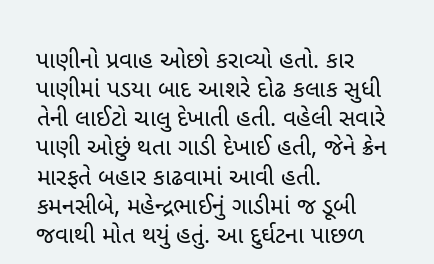પાણીનો પ્રવાહ ઓછો કરાવ્યો હતો. કાર પાણીમાં પડયા બાદ આશરે દોઢ કલાક સુધી તેની લાઈટો ચાલુ દેખાતી હતી. વહેલી સવારે પાણી ઓછું થતા ગાડી દેખાઈ હતી, જેને ક્રેન મારફતે બહાર કાઢવામાં આવી હતી. કમનસીબે, મહેન્દ્રભાઈનું ગાડીમાં જ ડૂબી જવાથી મોત થયું હતું. આ દુર્ઘટના પાછળ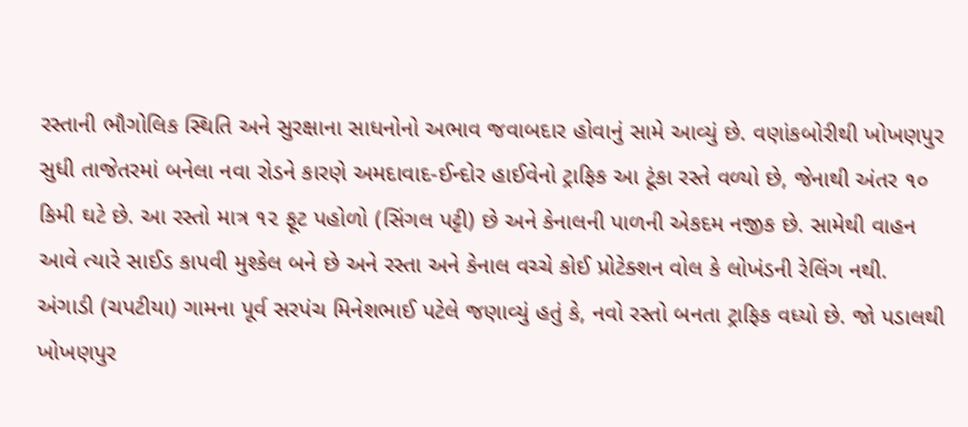રસ્તાની ભૌગોલિક સ્થિતિ અને સુરક્ષાના સાધનોનો અભાવ જવાબદાર હોવાનું સામે આવ્યું છે. વણાંકબોરીથી ખોખણપુર સુધી તાજેતરમાં બનેલા નવા રોડને કારણે અમદાવાદ-ઈન્દોર હાઈવેનો ટ્રાફિક આ ટૂંકા રસ્તે વળ્યો છે, જેનાથી અંતર ૧૦ કિમી ઘટે છે. આ રસ્તો માત્ર ૧૨ ફૂટ પહોળો (સિંગલ પટ્ટી) છે અને કેનાલની પાળની એકદમ નજીક છે. સામેથી વાહન આવે ત્યારે સાઈડ કાપવી મુશ્કેલ બને છે અને રસ્તા અને કેનાલ વચ્ચે કોઈ પ્રોટેક્શન વોલ કે લોખંડની રેલિંગ નથી. અંગાડી (ચપટીયા) ગામના પૂર્વ સરપંચ મિનેશભાઈ પટેલે જણાવ્યું હતું કે, નવો રસ્તો બનતા ટ્રાફિક વધ્યો છે. જો પડાલથી ખોખણપુર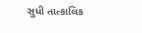સુધી તાત્કાલિક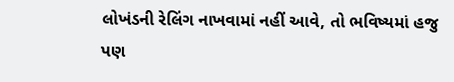લોખંડની રેલિંગ નાખવામાં નહીં આવે, તો ભવિષ્યમાં હજુ પણ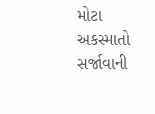મોટા અકસ્માતો સર્જાવાની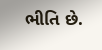ભીતિ છે.